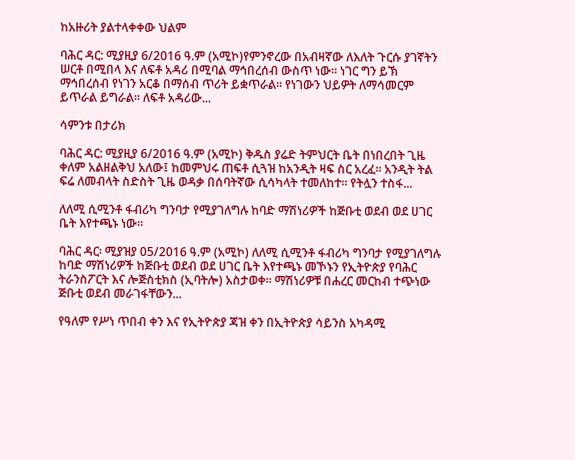ከአዙሪት ያልተላቀቀው ህልም

ባሕር ዳር: ሚያዚያ 6/2016 ዓ.ም (አሚኮ)የምንኖረው በአብዛኛው ለእለት ጉርሱ ያገኛትን ሠርቶ በሚበላ እና ለፍቶ አዳሪ በሚባል ማኅበረሰብ ውስጥ ነው። ነገር ግን ይኽ ማኅበረሰብ የነገን አርቆ በማሰብ ጥሪት ይቋጥራል። የነገውን ህይዎት ለማሳመርም ይጥራል ይግራል። ለፍቶ አዳሪው...

ሳምንቱ በታሪክ

ባሕር ዳር: ሚያዚያ 6/2016 ዓ.ም (አሚኮ) ቅዱስ ያሬድ ትምህርት ቤት በነበረበት ጊዜ ቀለም አልዘልቅህ አለው፤ ከመምህሩ ጠፍቶ ሲጓዝ ከአንዲት ዛፍ ስር አረፈ፡፡ አንዲት ትል ፍሬ ለመብላት ስድስት ጊዜ ወዳቃ በሰባትኛው ሲሳካላት ተመለከተ፡፡ የትሏን ተስፋ...

ለለሚ ሲሚንቶ ፋብሪካ ግንባታ የሚያገለግሉ ከባድ ማሽነሪዎች ከጅቡቲ ወደብ ወደ ሀገር ቤት እየተጫኑ ነው።

ባሕር ዳር፡ ሚያዝያ 05/2016 ዓ.ም (አሚኮ) ለለሚ ሲሚንቶ ፋብሪካ ግንባታ የሚያገለግሉ ከባድ ማሽነሪዎች ከጅቡቲ ወደብ ወደ ሀገር ቤት እየተጫኑ መኾኑን የኢትዮጵያ የባሕር ትራንስፖርት እና ሎጅስቲክስ (ኢባትሎ) አስታወቀ። ማሽነሪዎቹ በሐረር መርከብ ተጭነው ጅቡቲ ወደብ መራገፋቸውን...

የዓለም የሥነ ጥበብ ቀን እና የኢትዮጵያ ጃዝ ቀን በኢትዮጵያ ሳይንስ አካዳሚ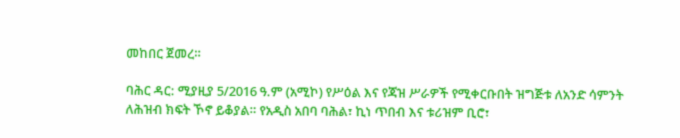መከበር ጀመረ።

ባሕር ዳር: ሚያዚያ 5/2016 ዓ.ም (አሚኮ) የሥዕል እና የጃዝ ሥራዎች የሚቀርቡበት ዝግጅቱ ለአንድ ሳምንት ለሕዝብ ክፍት ኾኖ ይቆያል። የአዲስ አበባ ባሕል፣ ኪነ ጥበብ እና ቱሪዝም ቢሮ፣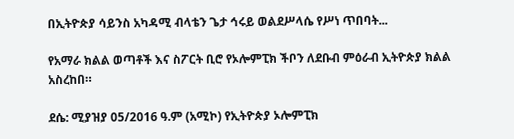በኢትዮጵያ ሳይንስ አካዳሚ ብላቴን ጌታ ኅሩይ ወልደሥላሴ የሥነ ጥበባት...

የአማራ ክልል ወጣቶች እና ስፖርት ቢሮ የኦሎምፒክ ችቦን ለደቡብ ምዕራብ ኢትዮጵያ ክልል አስረከበ።

ደሴ: ሚያዝያ 05/2016 ዓ.ም (አሚኮ) የኢትዮጵያ ኦሎምፒክ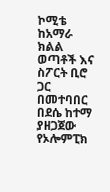ኮሚቴ ከአማራ ክልል ወጣቶች እና ስፖርት ቢሮ ጋር በመተባበር በደሴ ከተማ ያዘጋጀው የኦሎምፒክ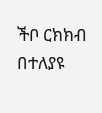ችቦ ርክክብ በተለያዩ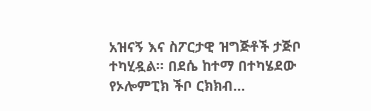አዝናኝ እና ስፖርታዊ ዝግጅቶች ታጅቦ ተካሂዷል። በደሴ ከተማ በተካሄደው የኦሎምፒክ ችቦ ርክክብ...